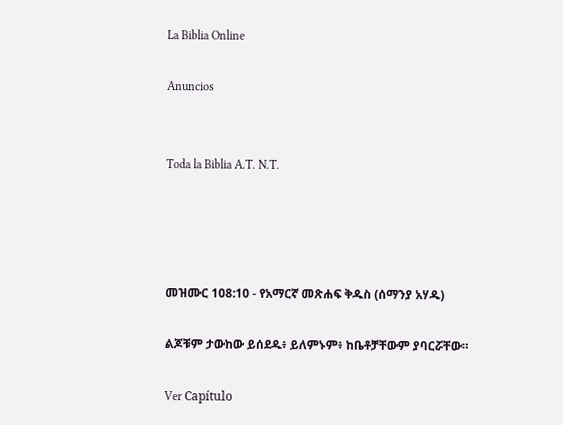La Biblia Online

Anuncios


Toda la Biblia A.T. N.T.




መዝሙር 108:10 - የአማርኛ መጽሐፍ ቅዱስ (ሰማንያ አሃዱ)

ልጆቹም ታውከው ይሰደዱ፥ ይለምኑም፥ ከቤቶቻቸውም ያባርሯቸው።

Ver Capítulo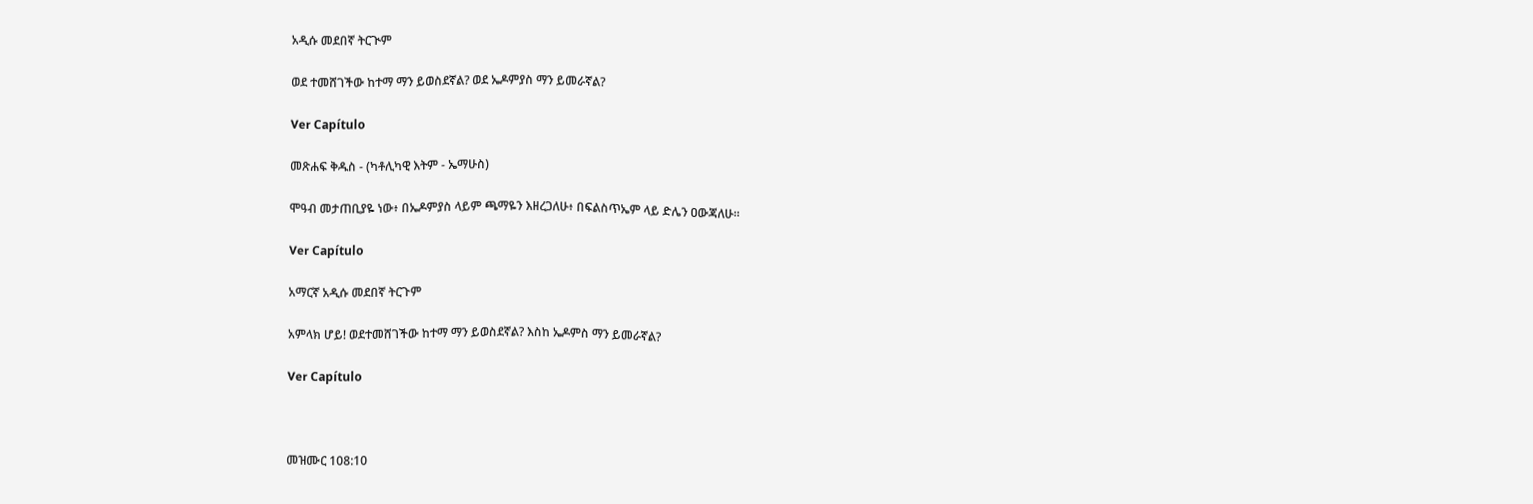አዲሱ መደበኛ ትርጒም

ወደ ተመሸገችው ከተማ ማን ይወስደኛል? ወደ ኤዶምያስ ማን ይመራኛል?

Ver Capítulo

መጽሐፍ ቅዱስ - (ካቶሊካዊ እትም - ኤማሁስ)

ሞዓብ መታጠቢያዬ ነው፥ በኤዶምያስ ላይም ጫማዬን እዘረጋለሁ፥ በፍልስጥኤም ላይ ድሌን ዐውጃለሁ።

Ver Capítulo

አማርኛ አዲሱ መደበኛ ትርጉም

አምላክ ሆይ! ወደተመሸገችው ከተማ ማን ይወስደኛል? እስከ ኤዶምስ ማን ይመራኛል?

Ver Capítulo



መዝሙር 108:10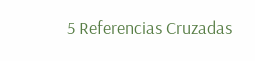5 Referencias Cruzadas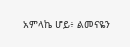አምላኬ ሆይ፥ ልመናዬን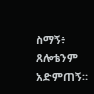ስማኝ፥ ጸሎቴንም አድምጠኝ።